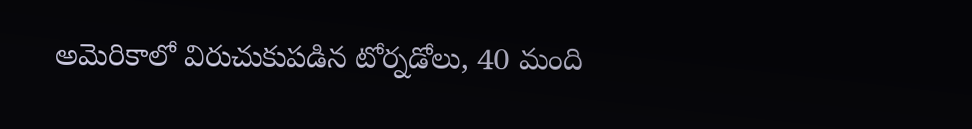అమెరికాలో విరుచుకుపడిన టోర్నడోలు, 40 మంది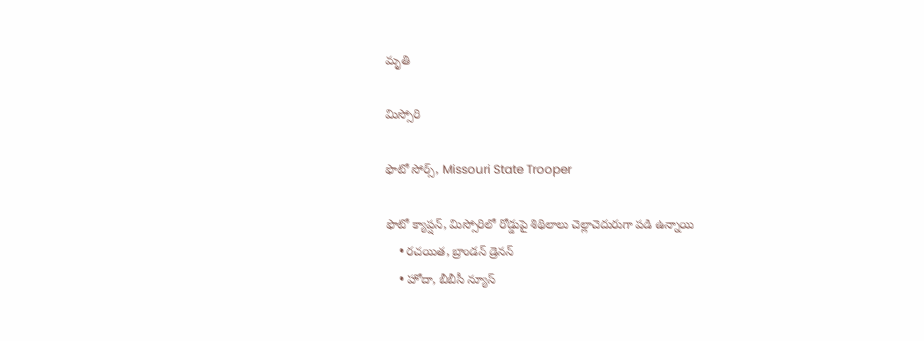మృతి

మిస్సోరి

ఫొటో సోర్స్, Missouri State Trooper

ఫొటో క్యాప్షన్, మిస్సోరిలో రోడ్డుపై శిథిలాలు చెల్లాచెదురుగా పడి ఉన్నాయి
    • రచయిత, బ్రాండన్ డ్రెనన్
    • హోదా, బీబీసీ న్యూస్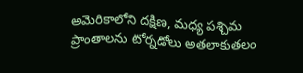అమెరికాలోని దక్షిణ, మధ్య పశ్చిమ ప్రాంతాలను టోర్నడోలు అతలాకుతలం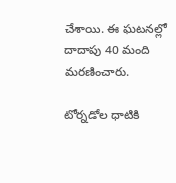చేశాయి. ఈ ఘటనల్లో దాదాపు 40 మంది మరణించారు.

టోర్నడోల ధాటికి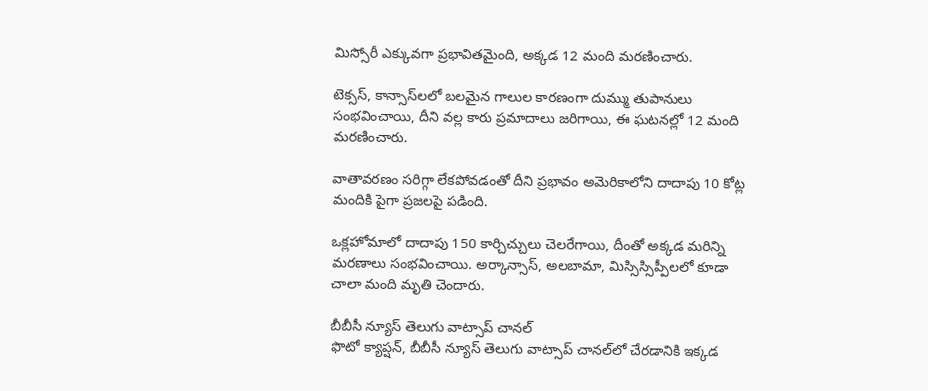మిస్సోరీ ఎక్కువగా ప్రభావితమైంది, అక్కడ 12 మంది మరణించారు.

టెక్సస్, కాన్సాస్‌లలో బలమైన గాలుల కారణంగా దుమ్ము తుపానులు సంభవించాయి, దీని వల్ల కారు ప్రమాదాలు జరిగాయి, ఈ ఘటనల్లో 12 మంది మరణించారు.

వాతావరణం సరిగ్గా లేకపోవడంతో దీని ప్రభావం అమెరికాలోని దాదాపు 10 కోట్ల మందికి పైగా ప్రజలపై పడింది.

ఒక్లహోమాలో దాదాపు 150 కార్చిచ్చులు చెలరేగాయి, దీంతో అక్కడ మరిన్ని మరణాలు సంభవించాయి. అర్కాన్సాస్, అలబామా, మిస్సిస్సిప్పీలలో కూడా చాలా మంది మృతి చెందారు.

బీబీసీ న్యూస్ తెలుగు వాట్సాప్ చానల్‌
ఫొటో క్యాప్షన్, బీబీసీ న్యూస్ తెలుగు వాట్సాప్ చానల్‌లో చేరడానికి ఇక్కడ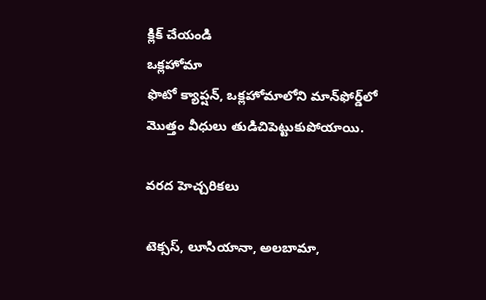క్లిక్ చేయండి
ఒక్లహోమా
ఫొటో క్యాప్షన్, ఒక్లహోమాలోని మాన్‌ఫోర్డ్‌లో మొత్తం వీధులు తుడిచిపెట్టుకుపోయాయి.

వరద హెచ్చరికలు

టెక్సస్, లూసియానా, అలబామా,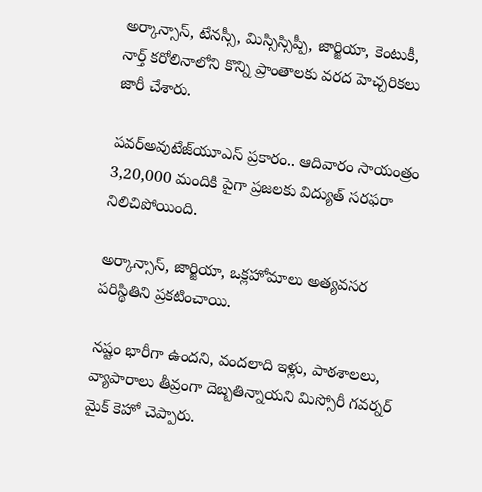అర్కాన్సాస్, టేనస్సీ, మిస్సిస్సిప్పీ, జార్జియా, కెంటుకీ, నార్త్ కరోలినాలోని కొన్ని ప్రాంతాలకు వరద హెచ్చరికలు జారీ చేశారు.

పవర్‌అవుటేజ్‌యూఎస్ ప్రకారం.. ఆదివారం సాయంత్రం 3,20,000 మందికి పైగా ప్రజలకు విద్యుత్ సరఫరా నిలిచిపోయింది.

అర్కాన్సాస్, జార్జియా, ఒక్లహోమాలు అత్యవసర పరిస్థితిని ప్రకటించాయి.

నష్టం భారీగా ఉందని, వందలాది ఇళ్లు, పాఠశాలలు, వ్యాపారాలు తీవ్రంగా దెబ్బతిన్నాయని మిస్సోరీ గవర్నర్ మైక్ కెహో చెప్పారు.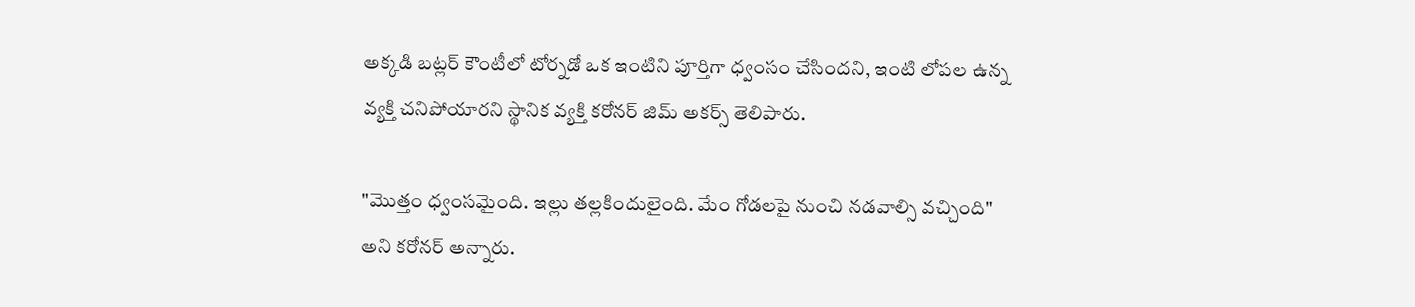అక్కడి బట్లర్ కౌంటీలో టోర్నడో ఒక ఇంటిని పూర్తిగా ధ్వంసం చేసిందని, ఇంటి లోపల ఉన్న వ్యక్తి చనిపోయారని స్థానిక వ్యక్తి కరోనర్ జిమ్ అకర్స్ తెలిపారు.

"మొత్తం ధ్వంసమైంది. ఇల్లు తల్లకిందులైంది. మేం గోడలపై నుంచి నడవాల్సి వచ్చింది" అని కరోనర్ అన్నారు.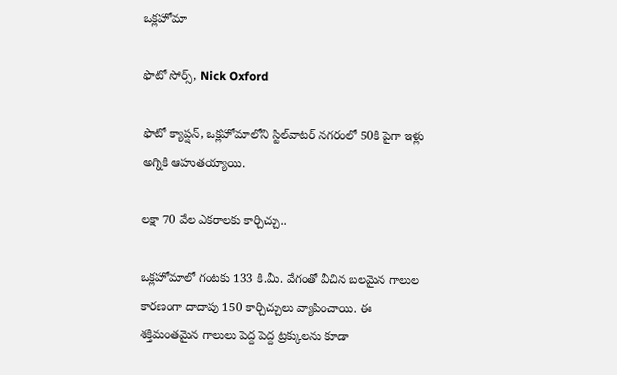ఒక్లహోమా

ఫొటో సోర్స్, Nick Oxford

ఫొటో క్యాప్షన్, ఒక్లహోమాలోని స్టిల్‌వాటర్ నగరంలో 50కి పైగా ఇళ్లు అగ్నికి ఆహుతయ్యాయి.

లక్షా 70 వేల ఎకరాలకు కార్చిచ్చు..

ఒక్లహోమాలో గంటకు 133 కి.మీ. వేగంతో వీచిన బలమైన గాలుల కారణంగా దాదాపు 150 కార్చిచ్చులు వ్యాపించాయి. ఈ శక్తిమంతమైన గాలులు పెద్ద పెద్ద ట్రక్కులను కూడా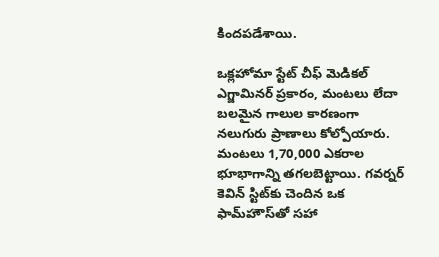కిందపడేశాయి.

ఒక్లహోమా స్టేట్ చీఫ్ మెడికల్ ఎగ్జామినర్ ప్రకారం, మంటలు లేదా బలమైన గాలుల కారణంగా నలుగురు ప్రాణాలు కోల్పోయారు. మంటలు 1,70,000 ఎకరాల భూభాగాన్ని తగలబెట్టాయి. గవర్నర్ కెవిన్ స్టిట్‌కు చెందిన ఒక ఫామ్‌హౌస్‌తో సహా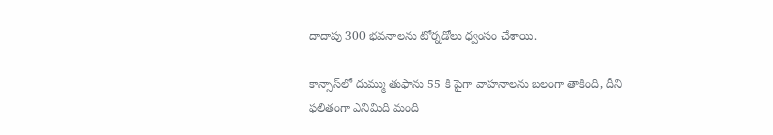దాదాపు 300 భవనాలను టోర్నడోలు ధ్వంసం చేశాయి.

కాన్సాస్‌లో దుమ్ము తుఫాను 55 కి పైగా వాహనాలను బలంగా తాకింది, దీని ఫలితంగా ఎనిమిది మంది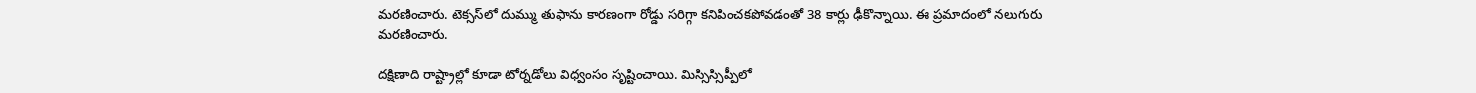మరణించారు. టెక్సస్‌లో దుమ్ము తుఫాను కారణంగా రోడ్డు సరిగ్గా కనిపించకపోవడంతో 38 కార్లు ఢీకొన్నాయి. ఈ ప్రమాదంలో నలుగురు మరణించారు.

దక్షిణాది రాష్ట్రాల్లో కూడా టోర్నడోలు విధ్వంసం సృష్టించాయి. మిస్సిస్సిప్పీలో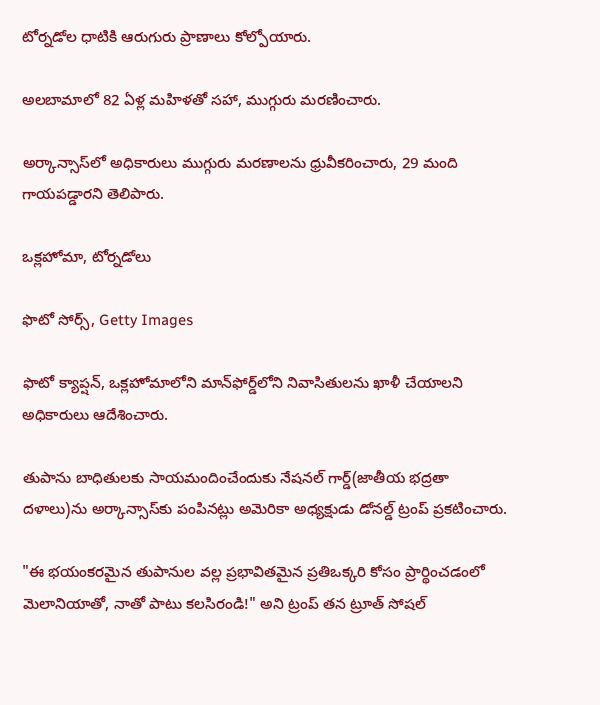టోర్నడోల ధాటికి ఆరుగురు ప్రాణాలు కోల్పోయారు.

అలబామాలో 82 ఏళ్ల మహిళతో సహా, ముగ్గురు మరణించారు.

అర్కాన్సాస్‌లో అధికారులు ముగ్గురు మరణాలను ధ్రువీకరించారు, 29 మంది గాయపడ్డారని తెలిపారు.

ఒక్లహోమా, టోర్నడోలు

ఫొటో సోర్స్, Getty Images

ఫొటో క్యాప్షన్, ఒక్లహోమాలోని మాన్‌ఫోర్డ్‌లోని నివాసితులను ఖాళీ చేయాలని అధికారులు ఆదేశించారు.

తుపాను బాధితులకు సాయమందించేందుకు నేషనల్ గార్డ్‌(జాతీయ భద్రతా దళాలు)ను అర్కాన్సాస్‌కు పంపినట్లు అమెరికా అధ్యక్షుడు డోనల్డ్ ట్రంప్ ప్రకటించారు.

"ఈ భయంకరమైన తుపానుల వల్ల ప్రభావితమైన ప్రతిఒక్కరి కోసం ప్రార్థించడంలో మెలానియాతో, నాతో పాటు కలసిరండి!" అని ట్రంప్ తన ట్రూత్ సోషల్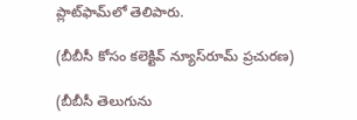ప్లాట్‌ఫామ్‌లో తెలిపారు.

(బీబీసీ కోసం కలెక్టివ్ న్యూస్‌రూమ్ ప్రచురణ)

(బీబీసీ తెలుగును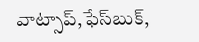వాట్సాప్‌,ఫేస్‌బుక్,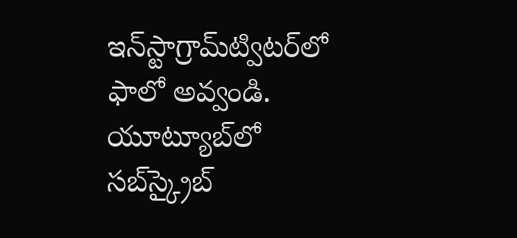ఇన్‌స్టాగ్రామ్‌ట్విటర్‌లో ఫాలో అవ్వండి. యూట్యూబ్‌లో సబ్‌స్క్రైబ్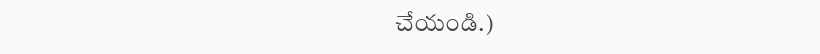చేయండి.)